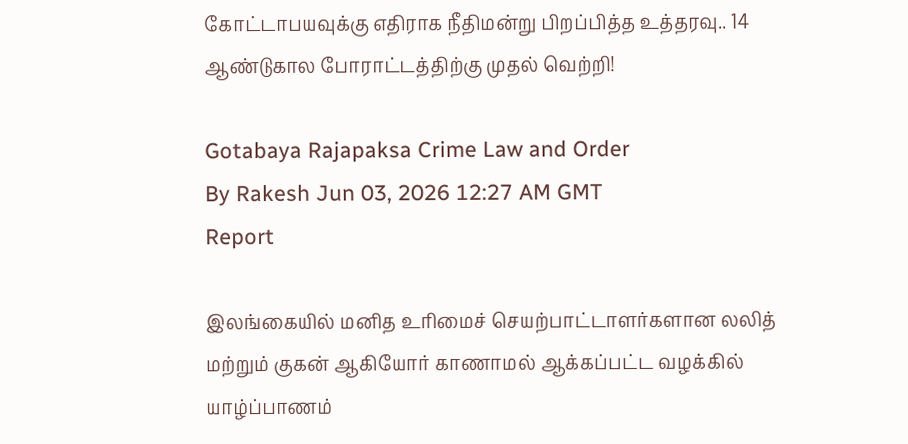கோட்டாபயவுக்கு எதிராக நீதிமன்று பிறப்பித்த உத்தரவு.. 14 ஆண்டுகால போராட்டத்திற்கு முதல் வெற்றி!

Gotabaya Rajapaksa Crime Law and Order
By Rakesh Jun 03, 2026 12:27 AM GMT
Report

இலங்கையில் மனித உரிமைச் செயற்பாட்டாளர்களான லலித் மற்றும் குகன் ஆகியோர் காணாமல் ஆக்கப்பட்ட வழக்கில் யாழ்ப்பாணம்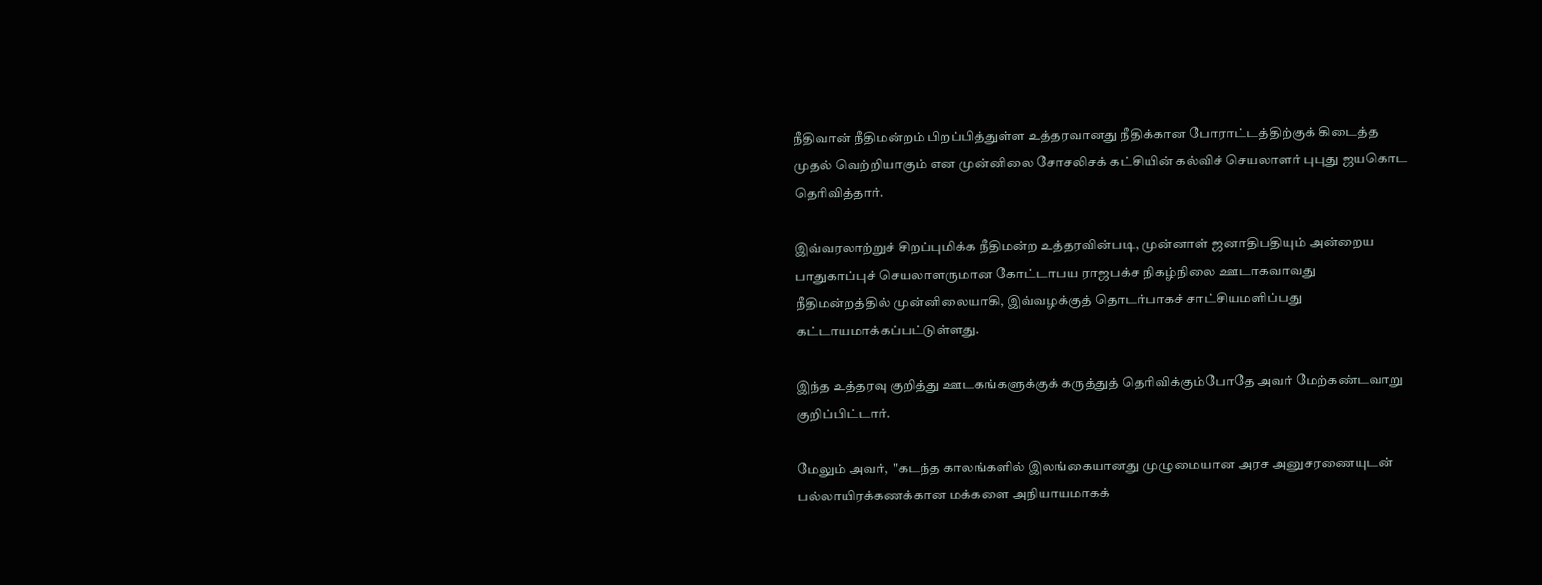நீதிவான் நீதிமன்றம் பிறப்பித்துள்ள உத்தரவானது நீதிக்கான போராட்டத்திற்குக் கிடைத்த முதல் வெற்றியாகும் என முன்னிலை சோசலிசக் கட்சியின் கல்விச் செயலாளர் புபுது ஜயகொட தெரிவித்தார்.

இவ்வரலாற்றுச் சிறப்புமிக்க நீதிமன்ற உத்தரவின்படி, முன்னாள் ஜனாதிபதியும் அன்றைய பாதுகாப்புச் செயலாளருமான கோட்டாபய ராஜபக்ச நிகழ்நிலை ஊடாகவாவது நீதிமன்றத்தில் முன்னிலையாகி, இவ்வழக்குத் தொடர்பாகச் சாட்சியமளிப்பது கட்டாயமாக்கப்பட்டுள்ளது.

இந்த உத்தரவு குறித்து ஊடகங்களுக்குக் கருத்துத் தெரிவிக்கும்போதே அவர் மேற்கண்டவாறு குறிப்பிட்டார்.

மேலும் அவர்,  "கடந்த காலங்களில் இலங்கையானது முழுமையான அரச அனுசரணையுடன் பல்லாயிரக்கணக்கான மக்களை அநியாயமாகக்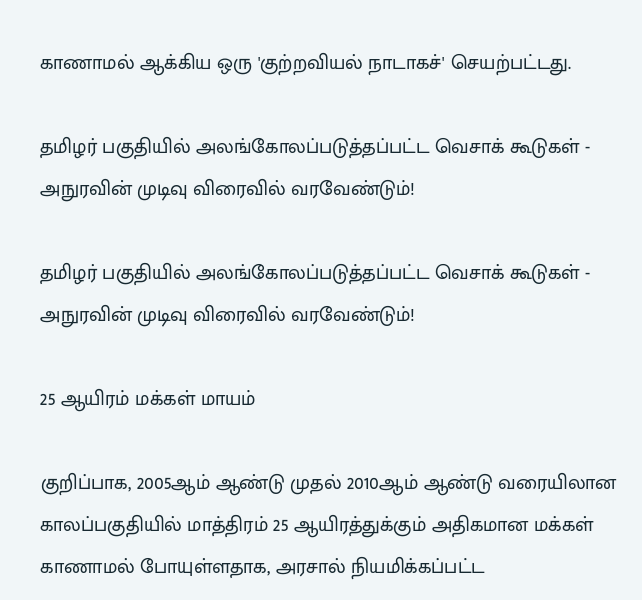காணாமல் ஆக்கிய ஒரு 'குற்றவியல் நாடாகச்' செயற்பட்டது.

தமிழர் பகுதியில் அலங்கோலப்படுத்தப்பட்ட வெசாக் கூடுகள் - அநுரவின் முடிவு விரைவில் வரவேண்டும்!

தமிழர் பகுதியில் அலங்கோலப்படுத்தப்பட்ட வெசாக் கூடுகள் - அநுரவின் முடிவு விரைவில் வரவேண்டும்!

25 ஆயிரம் மக்கள் மாயம்

குறிப்பாக, 2005ஆம் ஆண்டு முதல் 2010ஆம் ஆண்டு வரையிலான காலப்பகுதியில் மாத்திரம் 25 ஆயிரத்துக்கும் அதிகமான மக்கள் காணாமல் போயுள்ளதாக, அரசால் நியமிக்கப்பட்ட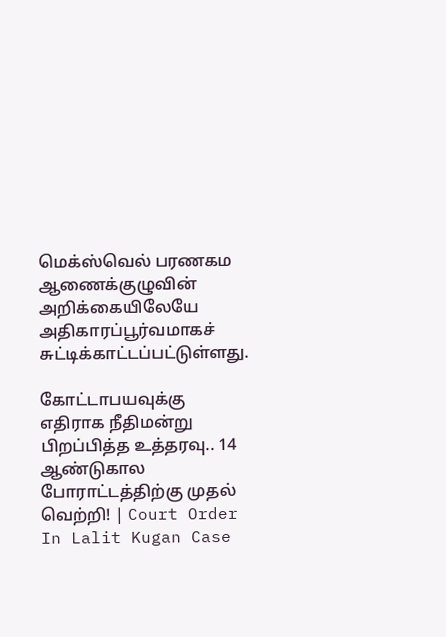மெக்ஸ்வெல் பரணகம ஆணைக்குழுவின் அறிக்கையிலேயே அதிகாரப்பூர்வமாகச் சுட்டிக்காட்டப்பட்டுள்ளது.

கோட்டாபயவுக்கு எதிராக நீதிமன்று பிறப்பித்த உத்தரவு.. 14 ஆண்டுகால போராட்டத்திற்கு முதல் வெற்றி! | Court Order In Lalit Kugan Case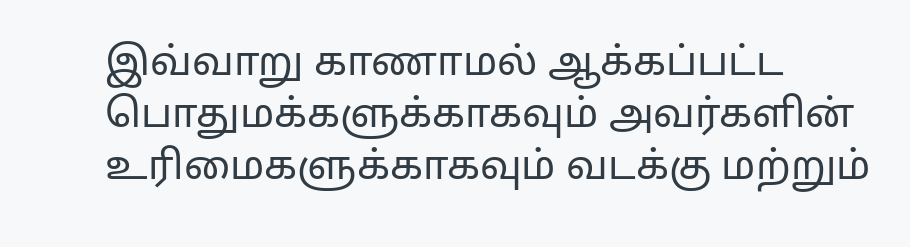இவ்வாறு காணாமல் ஆக்கப்பட்ட பொதுமக்களுக்காகவும் அவர்களின் உரிமைகளுக்காகவும் வடக்கு மற்றும்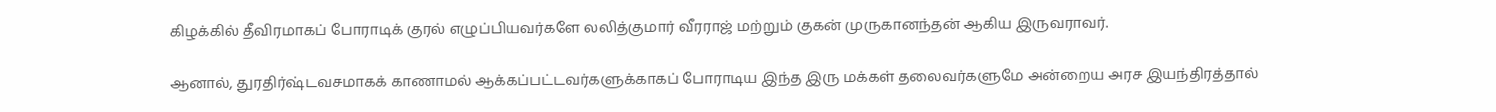கிழக்கில் தீவிரமாகப் போராடிக் குரல் எழுப்பியவர்களே லலித்குமார் வீரராஜ் மற்றும் குகன் முருகானந்தன் ஆகிய இருவராவர்.

ஆனால், துரதிர்ஷ்டவசமாகக் காணாமல் ஆக்கப்பட்டவர்களுக்காகப் போராடிய இந்த இரு மக்கள் தலைவர்களுமே அன்றைய அரச இயந்திரத்தால்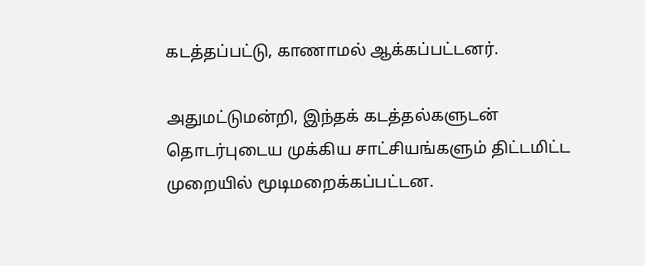கடத்தப்பட்டு, காணாமல் ஆக்கப்பட்டனர்.

அதுமட்டுமன்றி, இந்தக் கடத்தல்களுடன் தொடர்புடைய முக்கிய சாட்சியங்களும் திட்டமிட்ட முறையில் மூடிமறைக்கப்பட்டன.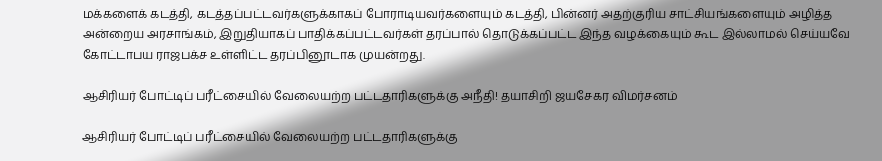மக்களைக் கடத்தி, கடத்தப்பட்டவர்களுக்காகப் போராடியவர்களையும் கடத்தி, பின்னர் அதற்குரிய சாட்சியங்களையும் அழித்த அன்றைய அரசாங்கம், இறுதியாகப் பாதிக்கப்பட்டவர்கள் தரப்பால் தொடுக்கப்பட்ட இந்த வழக்கையும் கூட இல்லாமல் செய்யவே கோட்டாபய ராஜபக்ச உள்ளிட்ட தரப்பினூடாக முயன்றது.

ஆசிரியர் போட்டிப் பரீட்சையில் வேலையற்ற பட்டதாரிகளுக்கு அநீதி! தயாசிறி ஜயசேகர விமர்சனம்

ஆசிரியர் போட்டிப் பரீட்சையில் வேலையற்ற பட்டதாரிகளுக்கு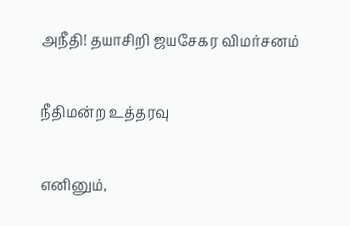அநீதி! தயாசிறி ஜயசேகர விமர்சனம்

நீதிமன்ற உத்தரவு

எனினும்,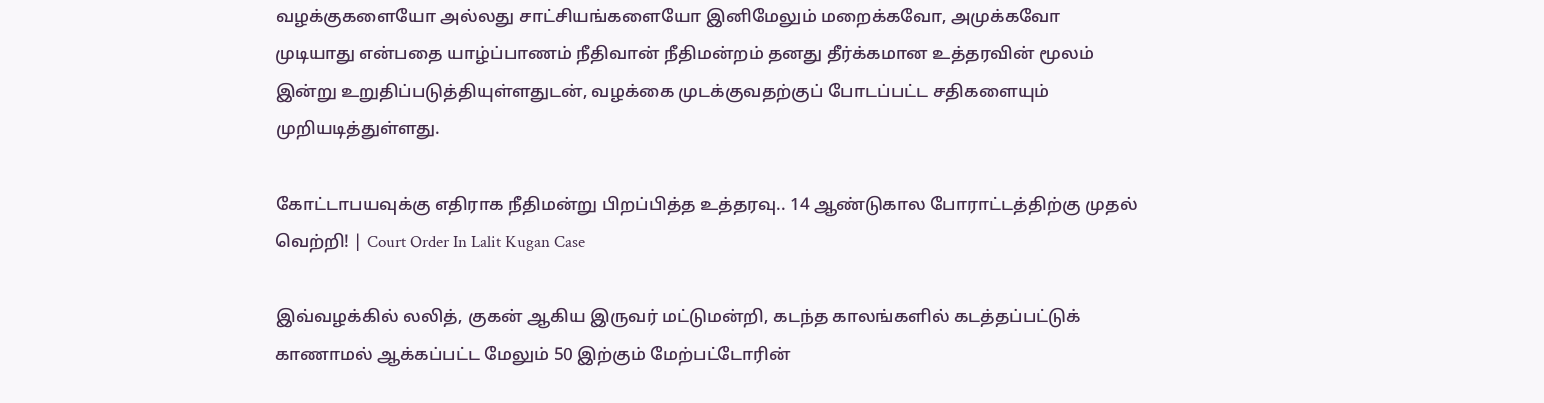வழக்குகளையோ அல்லது சாட்சியங்களையோ இனிமேலும் மறைக்கவோ, அமுக்கவோ முடியாது என்பதை யாழ்ப்பாணம் நீதிவான் நீதிமன்றம் தனது தீர்க்கமான உத்தரவின் மூலம் இன்று உறுதிப்படுத்தியுள்ளதுடன், வழக்கை முடக்குவதற்குப் போடப்பட்ட சதிகளையும் முறியடித்துள்ளது.

கோட்டாபயவுக்கு எதிராக நீதிமன்று பிறப்பித்த உத்தரவு.. 14 ஆண்டுகால போராட்டத்திற்கு முதல் வெற்றி! | Court Order In Lalit Kugan Case

இவ்வழக்கில் லலித், குகன் ஆகிய இருவர் மட்டுமன்றி, கடந்த காலங்களில் கடத்தப்பட்டுக் காணாமல் ஆக்கப்பட்ட மேலும் 50 இற்கும் மேற்பட்டோரின்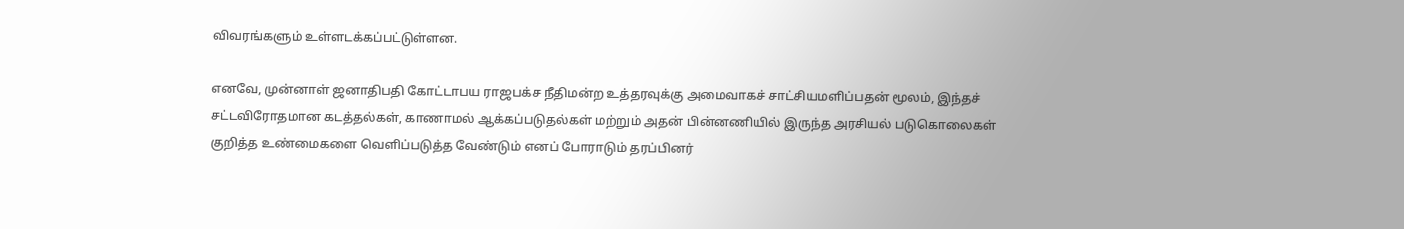விவரங்களும் உள்ளடக்கப்பட்டுள்ளன.

எனவே, முன்னாள் ஜனாதிபதி கோட்டாபய ராஜபக்ச நீதிமன்ற உத்தரவுக்கு அமைவாகச் சாட்சியமளிப்பதன் மூலம், இந்தச் சட்டவிரோதமான கடத்தல்கள், காணாமல் ஆக்கப்படுதல்கள் மற்றும் அதன் பின்னணியில் இருந்த அரசியல் படுகொலைகள் குறித்த உண்மைகளை வெளிப்படுத்த வேண்டும் எனப் போராடும் தரப்பினர்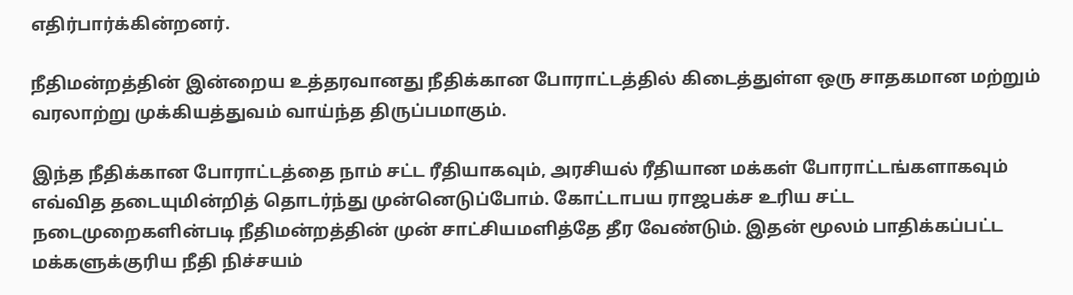எதிர்பார்க்கின்றனர்.

நீதிமன்றத்தின் இன்றைய உத்தரவானது நீதிக்கான போராட்டத்தில் கிடைத்துள்ள ஒரு சாதகமான மற்றும் வரலாற்று முக்கியத்துவம் வாய்ந்த திருப்பமாகும்.

இந்த நீதிக்கான போராட்டத்தை நாம் சட்ட ரீதியாகவும், அரசியல் ரீதியான மக்கள் போராட்டங்களாகவும் எவ்வித தடையுமின்றித் தொடர்ந்து முன்னெடுப்போம். கோட்டாபய ராஜபக்ச உரிய சட்ட நடைமுறைகளின்படி நீதிமன்றத்தின் முன் சாட்சியமளித்தே தீர வேண்டும். இதன் மூலம் பாதிக்கப்பட்ட மக்களுக்குரிய நீதி நிச்சயம்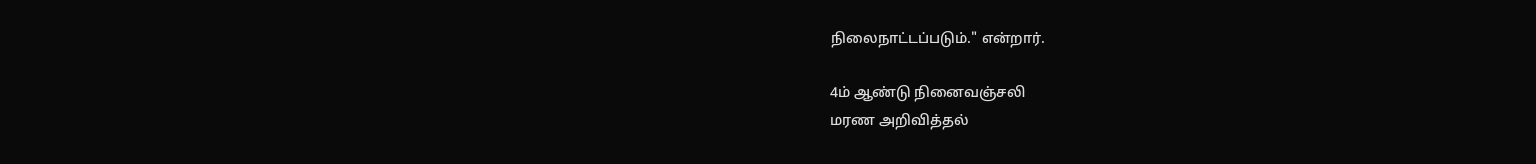நிலைநாட்டப்படும்." என்றார்.

4ம் ஆண்டு நினைவஞ்சலி
மரண அறிவித்தல்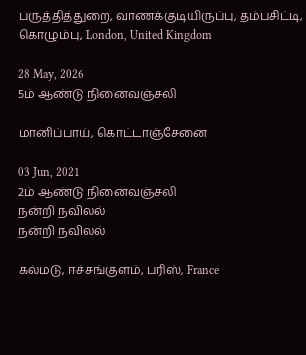பருத்தித்துறை, வாணக்குடியிருப்பு, தம்பசிட்டி, கொழும்பு, London, United Kingdom

28 May, 2026
5ம் ஆண்டு நினைவஞ்சலி

மானிப்பாய், கொட்டாஞ்சேனை

03 Jun, 2021
2ம் ஆண்டு நினைவஞ்சலி
நன்றி நவிலல்
நன்றி நவிலல்

கல்மடு, ஈச்சங்குளம், பரிஸ், France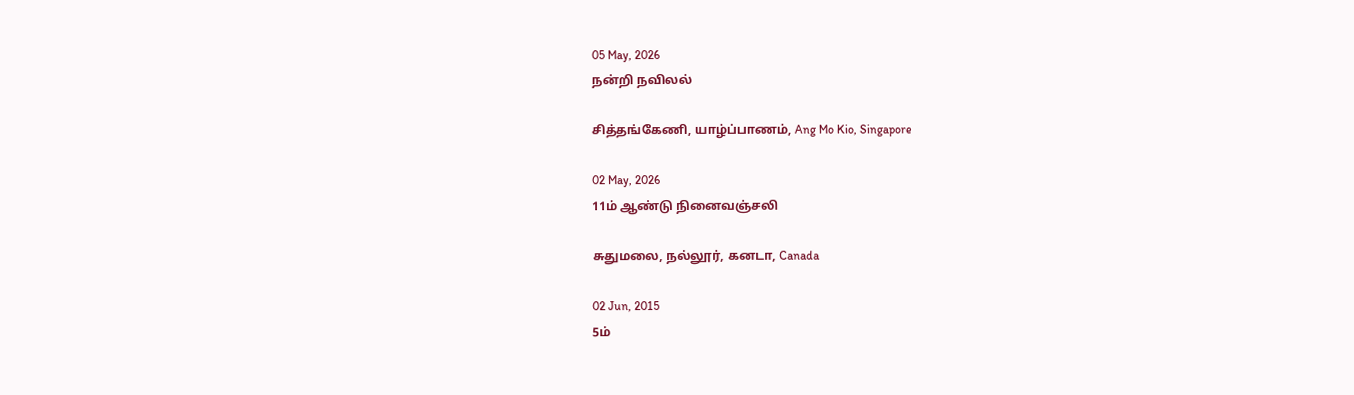05 May, 2026
நன்றி நவிலல்

சித்தங்கேணி, யாழ்ப்பாணம், Ang Mo Kio, Singapore

02 May, 2026
11ம் ஆண்டு நினைவஞ்சலி

சுதுமலை, நல்லூர், கனடா, Canada

02 Jun, 2015
5ம்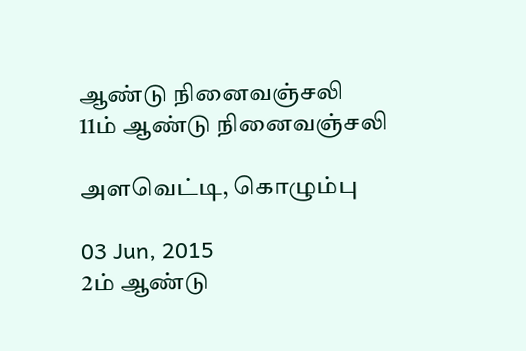ஆண்டு நினைவஞ்சலி
11ம் ஆண்டு நினைவஞ்சலி

அளவெட்டி, கொழும்பு

03 Jun, 2015
2ம் ஆண்டு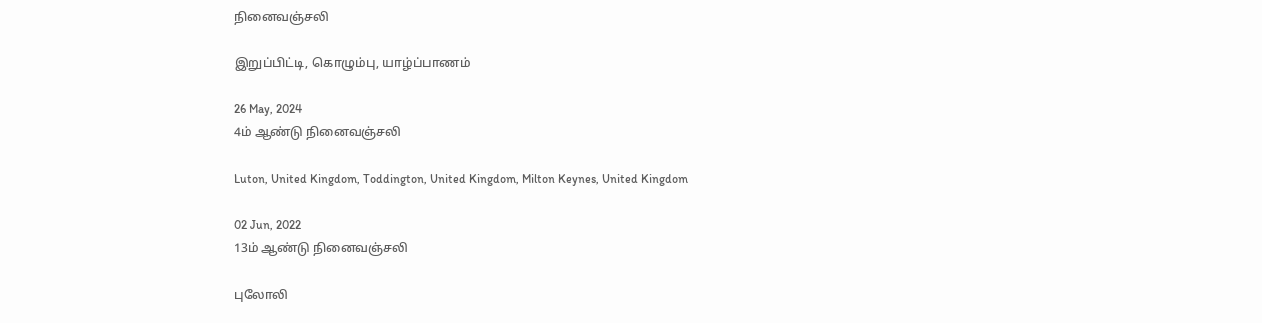நினைவஞ்சலி

இறுப்பிட்டி, கொழும்பு, யாழ்ப்பாணம்

26 May, 2024
4ம் ஆண்டு நினைவஞ்சலி

Luton, United Kingdom, Toddington, United Kingdom, Milton Keynes, United Kingdom

02 Jun, 2022
13ம் ஆண்டு நினைவஞ்சலி

புலோலி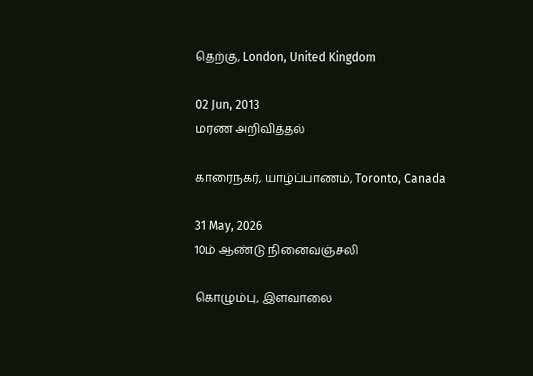தெற்கு, London, United Kingdom

02 Jun, 2013
மரண அறிவித்தல்

காரைநகர், யாழ்ப்பாணம், Toronto, Canada

31 May, 2026
10ம் ஆண்டு நினைவஞ்சலி

கொழும்பு, இளவாலை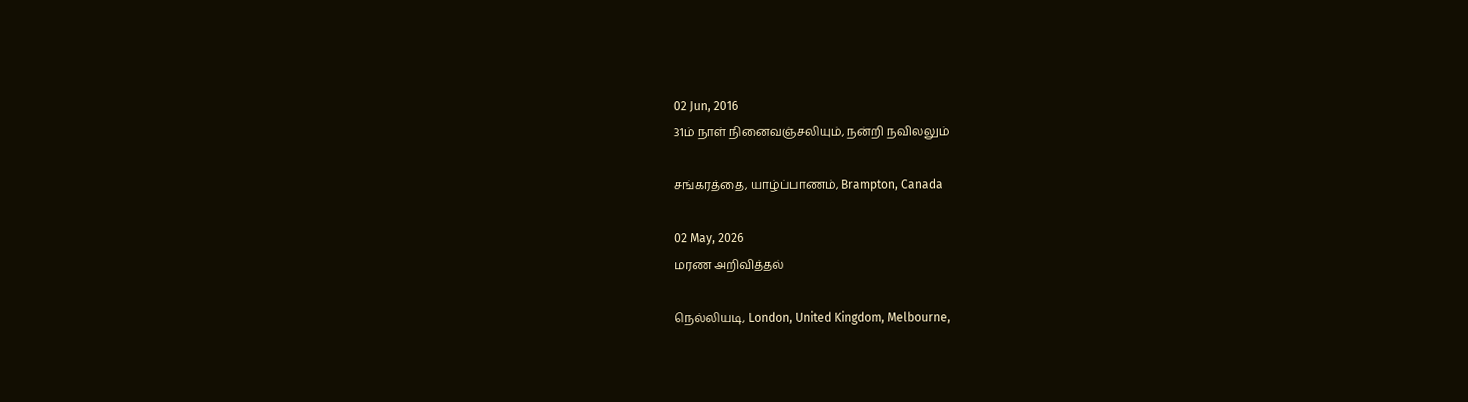02 Jun, 2016
31ம் நாள் நினைவஞ்சலியும், நன்றி நவிலலும்

சங்கரத்தை, யாழ்ப்பாணம், Brampton, Canada

02 May, 2026
மரண அறிவித்தல்

நெல்லியடி, London, United Kingdom, Melbourne,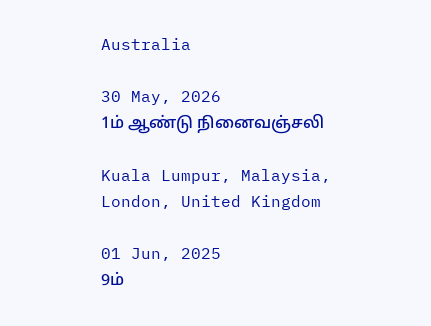Australia

30 May, 2026
1ம் ஆண்டு நினைவஞ்சலி

Kuala Lumpur, Malaysia, London, United Kingdom

01 Jun, 2025
9ம்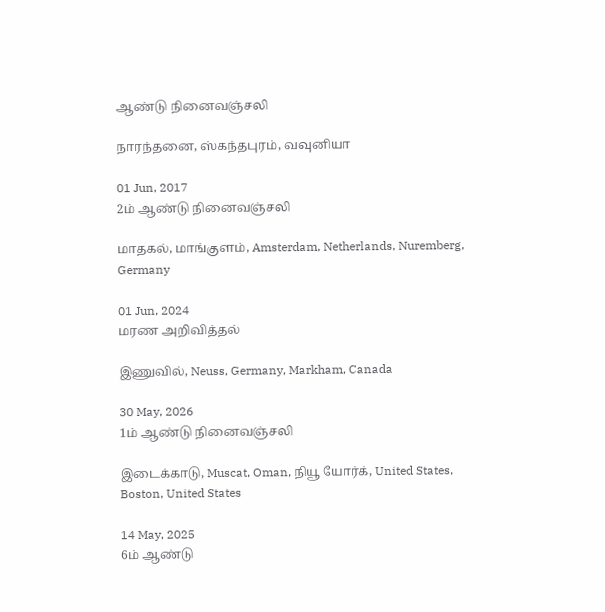ஆண்டு நினைவஞ்சலி

நாரந்தனை, ஸ்கந்தபுரம், வவுனியா

01 Jun, 2017
2ம் ஆண்டு நினைவஞ்சலி

மாதகல், மாங்குளம், Amsterdam, Netherlands, Nuremberg, Germany

01 Jun, 2024
மரண அறிவித்தல்

இணுவில், Neuss, Germany, Markham, Canada

30 May, 2026
1ம் ஆண்டு நினைவஞ்சலி

இடைக்காடு, Muscat, Oman, நியூ யோர்க், United States, Boston, United States

14 May, 2025
6ம் ஆண்டு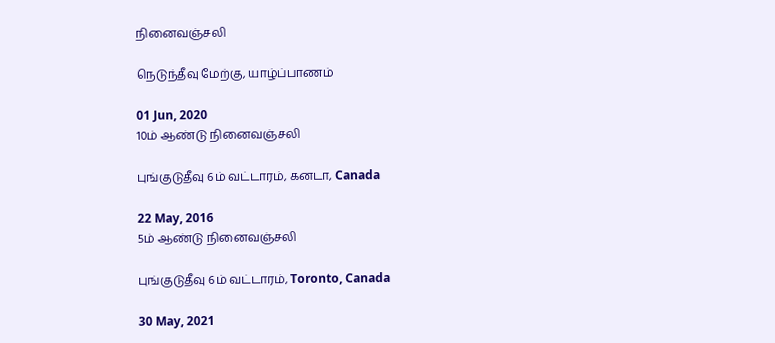நினைவஞ்சலி

நெடுந்தீவு மேற்கு, யாழ்ப்பாணம்

01 Jun, 2020
10ம் ஆண்டு நினைவஞ்சலி

புங்குடுதீவு 6ம் வட்டாரம், கனடா, Canada

22 May, 2016
5ம் ஆண்டு நினைவஞ்சலி

புங்குடுதீவு 6ம் வட்டாரம், Toronto, Canada

30 May, 2021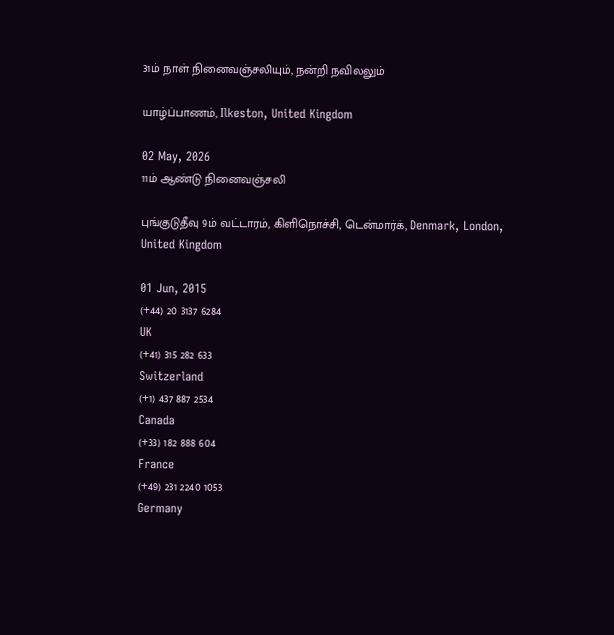31ம் நாள் நினைவஞ்சலியும், நன்றி நவிலலும்

யாழ்ப்பாணம், Ilkeston, United Kingdom

02 May, 2026
11ம் ஆண்டு நினைவஞ்சலி

புங்குடுதீவு 9ம் வட்டாரம், கிளிநொச்சி, டென்மார்க், Denmark, London, United Kingdom

01 Jun, 2015
(+44) 20 3137 6284
UK
(+41) 315 282 633
Switzerland
(+1) 437 887 2534
Canada
(+33) 182 888 604
France
(+49) 231 2240 1053
Germany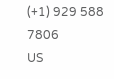(+1) 929 588 7806
US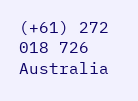(+61) 272 018 726
Australia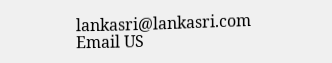lankasri@lankasri.com
Email US